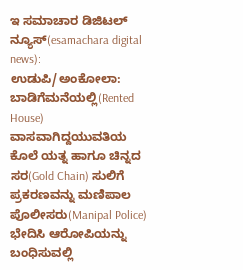ಇ ಸಮಾಚಾರ ಡಿಜಿಟಲ್ ನ್ಯೂಸ್(esamachara digital news): ಉಡುಪಿ/ಅಂಕೋಲಾ: ಬಾಡಿಗೆಮನೆಯಲ್ಲಿ(Rented House) ವಾಸವಾಗಿದ್ದಯುವತಿಯ ಕೊಲೆ ಯತ್ನ ಹಾಗೂ ಚಿನ್ನದ ಸರ(Gold Chain) ಸುಲಿಗೆ ಪ್ರಕರಣವನ್ನು ಮಣಿಪಾಲ ಪೊಲೀಸರು(Manipal Police) ಭೇದಿಸಿ ಆರೋಪಿಯನ್ನು ಬಂಧಿಸುವಲ್ಲಿ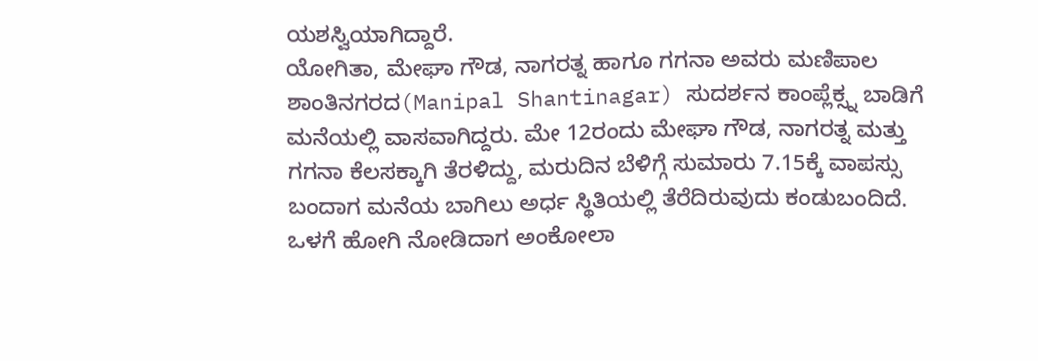ಯಶಸ್ವಿಯಾಗಿದ್ದಾರೆ.
ಯೋಗಿತಾ, ಮೇಘಾ ಗೌಡ, ನಾಗರತ್ನ ಹಾಗೂ ಗಗನಾ ಅವರು ಮಣಿಪಾಲ ಶಾಂತಿನಗರದ(Manipal Shantinagar) ಸುದರ್ಶನ ಕಾಂಪ್ಲೆಕ್ಸ್ನ ಬಾಡಿಗೆ ಮನೆಯಲ್ಲಿ ವಾಸವಾಗಿದ್ದರು. ಮೇ 12ರಂದು ಮೇಘಾ ಗೌಡ, ನಾಗರತ್ನ ಮತ್ತು ಗಗನಾ ಕೆಲಸಕ್ಕಾಗಿ ತೆರಳಿದ್ದು, ಮರುದಿನ ಬೆಳಿಗ್ಗೆ ಸುಮಾರು 7.15ಕ್ಕೆ ವಾಪಸ್ಸು ಬಂದಾಗ ಮನೆಯ ಬಾಗಿಲು ಅರ್ಧ ಸ್ಥಿತಿಯಲ್ಲಿ ತೆರೆದಿರುವುದು ಕಂಡುಬಂದಿದೆ.
ಒಳಗೆ ಹೋಗಿ ನೋಡಿದಾಗ ಅಂಕೋಲಾ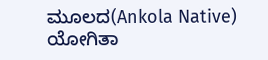ಮೂಲದ(Ankola Native) ಯೋಗಿತಾ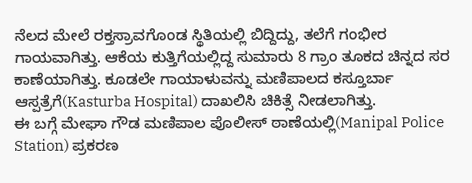ನೆಲದ ಮೇಲೆ ರಕ್ತಸ್ರಾವಗೊಂಡ ಸ್ಥಿತಿಯಲ್ಲಿ ಬಿದ್ದಿದ್ದು, ತಲೆಗೆ ಗಂಭೀರ ಗಾಯವಾಗಿತ್ತು. ಆಕೆಯ ಕುತ್ತಿಗೆಯಲ್ಲಿದ್ದ ಸುಮಾರು 8 ಗ್ರಾಂ ತೂಕದ ಚಿನ್ನದ ಸರ ಕಾಣೆಯಾಗಿತ್ತು. ಕೂಡಲೇ ಗಾಯಾಳುವನ್ನು ಮಣಿಪಾಲದ ಕಸ್ತೂರ್ಬಾ ಆಸ್ಪತ್ರೆಗೆ(Kasturba Hospital) ದಾಖಲಿಸಿ ಚಿಕಿತ್ಸೆ ನೀಡಲಾಗಿತ್ತು.
ಈ ಬಗ್ಗೆ ಮೇಘಾ ಗೌಡ ಮಣಿಪಾಲ ಪೊಲೀಸ್ ಠಾಣೆಯಲ್ಲಿ(Manipal Police Station) ಪ್ರಕರಣ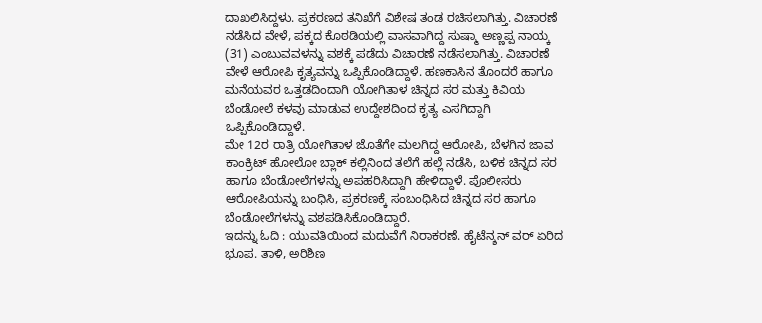ದಾಖಲಿಸಿದ್ದಳು. ಪ್ರಕರಣದ ತನಿಖೆಗೆ ವಿಶೇಷ ತಂಡ ರಚಿಸಲಾಗಿತ್ತು. ವಿಚಾರಣೆ ನಡೆಸಿದ ವೇಳೆ, ಪಕ್ಕದ ಕೊಠಡಿಯಲ್ಲಿ ವಾಸವಾಗಿದ್ದ ಸುಷ್ಮಾ ಅಣ್ಣಪ್ಪ ನಾಯ್ಕ (31) ಎಂಬುವವಳನ್ನು ವಶಕ್ಕೆ ಪಡೆದು ವಿಚಾರಣೆ ನಡೆಸಲಾಗಿತ್ತು. ವಿಚಾರಣೆ ವೇಳೆ ಆರೋಪಿ ಕೃತ್ಯವನ್ನು ಒಪ್ಪಿಕೊಂಡಿದ್ದಾಳೆ. ಹಣಕಾಸಿನ ತೊಂದರೆ ಹಾಗೂ ಮನೆಯವರ ಒತ್ತಡದಿಂದಾಗಿ ಯೋಗಿತಾಳ ಚಿನ್ನದ ಸರ ಮತ್ತು ಕಿವಿಯ ಬೆಂಡೋಲೆ ಕಳವು ಮಾಡುವ ಉದ್ದೇಶದಿಂದ ಕೃತ್ಯ ಎಸಗಿದ್ದಾಗಿ ಒಪ್ಪಿಕೊಂಡಿದ್ದಾಳೆ.
ಮೇ 12ರ ರಾತ್ರಿ ಯೋಗಿತಾಳ ಜೊತೆಗೇ ಮಲಗಿದ್ದ ಆರೋಪಿ, ಬೆಳಗಿನ ಜಾವ ಕಾಂಕ್ರಿಟ್ ಹೋಲೋ ಬ್ಲಾಕ್ ಕಲ್ಲಿನಿಂದ ತಲೆಗೆ ಹಲ್ಲೆ ನಡೆಸಿ, ಬಳಿಕ ಚಿನ್ನದ ಸರ ಹಾಗೂ ಬೆಂಡೋಲೆಗಳನ್ನು ಅಪಹರಿಸಿದ್ದಾಗಿ ಹೇಳಿದ್ದಾಳೆ. ಪೊಲೀಸರು ಆರೋಪಿಯನ್ನು ಬಂಧಿಸಿ, ಪ್ರಕರಣಕ್ಕೆ ಸಂಬಂಧಿಸಿದ ಚಿನ್ನದ ಸರ ಹಾಗೂ ಬೆಂಡೋಲೆಗಳನ್ನು ವಶಪಡಿಸಿಕೊಂಡಿದ್ದಾರೆ.
ಇದನ್ನು ಓದಿ : ಯುವತಿಯಿಂದ ಮದುವೆಗೆ ನಿರಾಕರಣೆ. ಹೈಟೆನ್ಶನ್ ವರ್ ಏರಿದ ಭೂಪ. ತಾಳಿ, ಅರಿಶಿಣ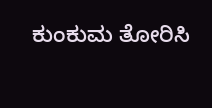ಕುಂಕುಮ ತೋರಿಸಿ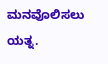ಮನವೊಲಿಸಲು ಯತ್ನ.